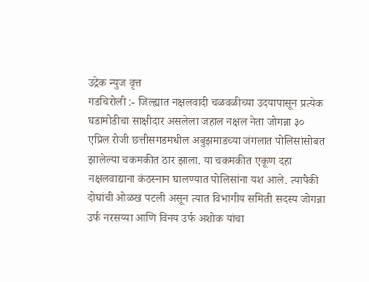उद्रेक न्युज वृत्त
गडचिरोली :- जिल्ह्यात नक्षलवादी चळवळीच्या उदयापासून प्रत्येक घडामोडीचा साक्षीदार असलेला जहाल नक्षल नेता जोगन्ना ३० एप्रिल रोजी छत्तीसगडमधील अबुझमाडच्या जंगलात पोलिसांसोबत झालेल्या चकमकीत ठार झाला. या चकमकीत एकूण दहा नक्षलवाद्याना कंठस्नान घालण्यात पोलिसांना यश आले. त्यापैकी दोघांची ओळख पटली असून त्यात विभागीय समिती सदस्य जोगन्ना उर्फ नरसय्या आणि विनय उर्फ अशोक यांचा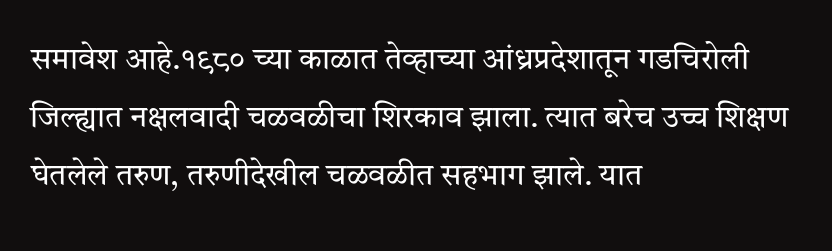समावेश आहे.१९८० च्या काळात तेव्हाच्या आंध्रप्रदेशातून गडचिरोली जिल्ह्यात नक्षलवादी चळवळीचा शिरकाव झाला. त्यात बरेच उच्च शिक्षण घेतलेले तरुण, तरुणीदेखील चळवळीत सहभाग झाले. यात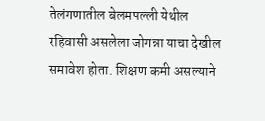तेलंगणातील बेलमपल्ली येथील रहिवासी असलेला जोगन्ना याचा देखील समावेश होता. शिक्षण कमी असल्याने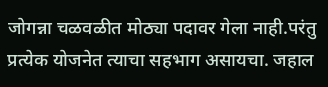जोगन्ना चळवळीत मोठ्या पदावर गेला नाही.परंतु प्रत्येक योजनेत त्याचा सहभाग असायचा. जहाल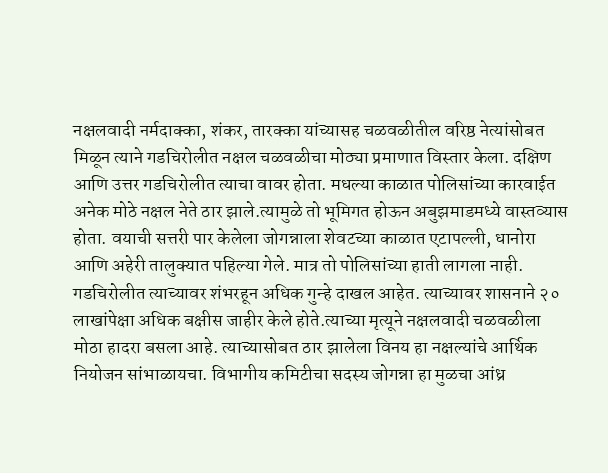नक्षलवादी नर्मदाक्का, शंकर, तारक्का यांच्यासह चळवळीतील वरिष्ठ नेत्यांसोबत मिळून त्याने गडचिरोलीत नक्षल चळवळीचा मोठ्या प्रमाणात विस्तार केला. दक्षिण आणि उत्तर गडचिरोलीत त्याचा वावर होता. मधल्या काळात पोलिसांच्या कारवाईत अनेक मोठे नक्षल नेते ठार झाले.त्यामुळे तो भूमिगत होऊन अबुझमाडमध्ये वास्तव्यास होता. वयाची सत्तरी पार केलेला जोगन्नाला शेवटच्या काळात एटापल्ली, धानोरा आणि अहेरी तालुक्यात पहिल्या गेले. मात्र तो पोलिसांच्या हाती लागला नाही. गडचिरोलीत त्याच्यावर शंभरहून अधिक गुन्हे दाखल आहेत. त्याच्यावर शासनाने २० लाखांपेक्षा अधिक बक्षीस जाहीर केले होते.त्याच्या मृत्यूने नक्षलवादी चळवळीला मोठा हादरा बसला आहे. त्याच्यासोबत ठार झालेला विनय हा नक्षल्यांचे आर्थिक नियोजन सांभाळायचा. विभागीय कमिटीचा सदस्य जोगन्ना हा मुळचा आंध्र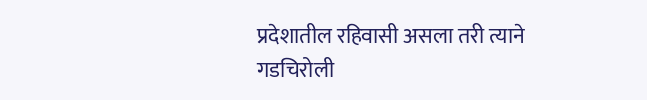प्रदेशातील रहिवासी असला तरी त्याने गडचिरोली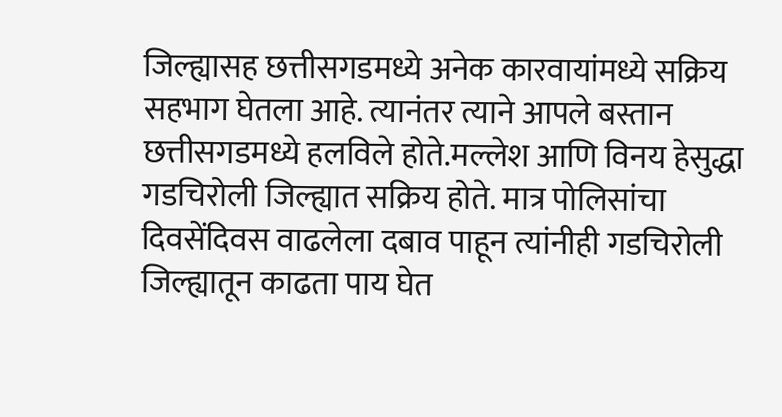जिल्ह्यासह छत्तीसगडमध्ये अनेक कारवायांमध्ये सक्रिय सहभाग घेतला आहे. त्यानंतर त्याने आपले बस्तान छत्तीसगडमध्ये हलविले होते.मल्लेश आणि विनय हेसुद्धा गडचिरोली जिल्ह्यात सक्रिय होते. मात्र पोलिसांचा दिवसेंदिवस वाढलेला दबाव पाहून त्यांनीही गडचिरोली जिल्ह्यातून काढता पाय घेत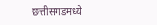छत्तीसगडमध्ये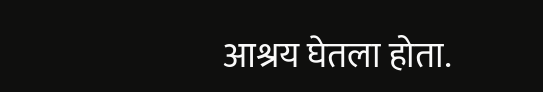आश्रय घेतला होता.